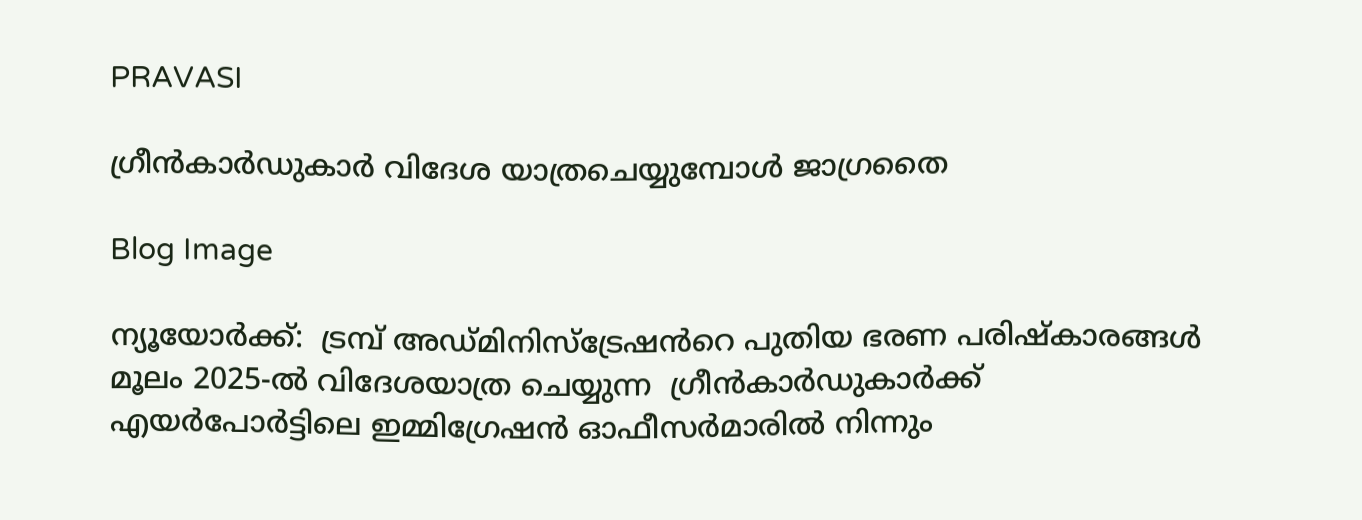PRAVASI

ഗ്രീൻകാർഡുകാർ വിദേശ യാത്രചെയ്യുമ്പോൾ ജാഗ്രതൈ

Blog Image

ന്യൂയോർക്ക്:  ട്രമ്പ് അഡ്മിനിസ്ട്രേഷൻറെ പുതിയ ഭരണ പരിഷ്‌കാരങ്ങൾ മൂലം 2025-ൽ വിദേശയാത്ര ചെയ്യുന്ന  ഗ്രീൻകാർഡുകാർക്ക് എയർപോർട്ടിലെ ഇമ്മിഗ്രേഷൻ ഓഫീസർമാരിൽ നിന്നും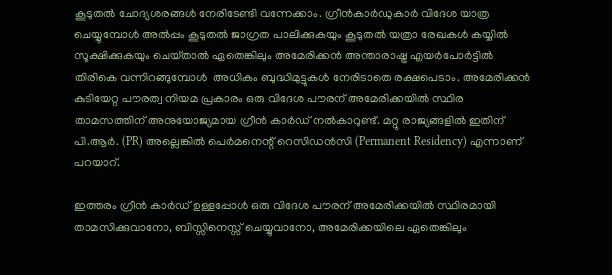കൂടുതൽ ചോദ്യശരങ്ങൾ നേരിടേണ്ടി വന്നേക്കാം. ഗ്രീൻകാർഡുകാർ വിദേശ യാത്ര ചെയ്യുമ്പോൾ അൽപ്പം കൂടുതൽ ജാഗ്രത പാലിക്കുകയും കൂടുതൽ യത്രാ രേഖകൾ കയ്യിൽ സൂക്ഷിക്കുകയും ചെയ്‌താൽ ഏതെങ്കിലും അമേരിക്കൻ അന്താരാഷ്ട്ര എയർപോർട്ടിൽ തിരികെ വന്നിറങ്ങുമ്പോൾ  അധികം ബുദ്ധിമുട്ടുകൾ നേരിടാതെ രക്ഷപെടാം. അമേരിക്കൻ കുടിയേറ്റ പൗരത്വ നിയമ പ്രകാരം ഒരു വിദേശ പൗരന് അമേരിക്കയിൽ സ്ഥിര താമസത്തിന് അനുയോജ്യമായ ഗ്രീൻ കാർഡ് നൽകാറുണ്ട്. മറ്റു രാജ്യങ്ങളിൽ ഇതിന് പി.ആർ. (PR) അല്ലെങ്കിൽ പെർമനെന്റ് റെസിഡൻസി (Permanent Residency) എന്നാണ് പറയാറ്.

ഇത്തരം ഗ്രീൻ കാർഡ് ഉള്ളപ്പോൾ ഒരു വിദേശ പൗരന് അമേരിക്കയിൽ സ്ഥിരമായി താമസിക്കുവാനോ, ബിസ്സിനെസ്സ് ചെയ്യുവാനോ, അമേരിക്കയിലെ ഏതെങ്കിലും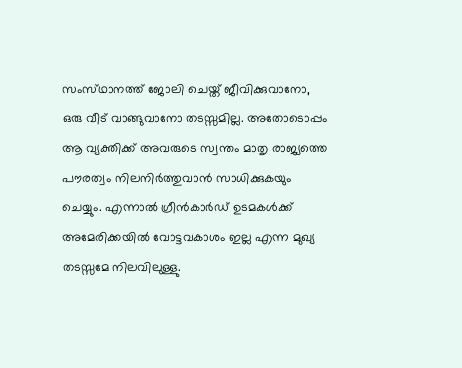സംസ്‌ഥാനത്ത് ജോലി ചെയ്ത് ജീവിക്കുവാനോ, ഒരു വീട് വാങ്ങുവാനോ തടസ്സമില്ല. അതോടൊപ്പം ആ വ്യക്തിക്ക് അവരുടെ സ്വന്തം മാതൃ രാജ്യത്തെ പൗരത്വം നിലനിർത്തുവാൻ സാധിക്കുകയും ചെയ്യും. എന്നാൽ ഗ്രീൻകാർഡ് ഉടമകൾക്ക് അമേരിക്കയിൽ വോട്ടവകാശം ഇല്ല എന്ന മുഖ്യ തടസ്സമേ നിലവിലുള്ളു.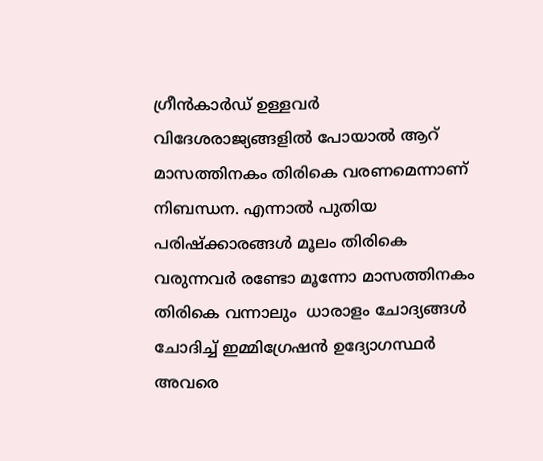ഗ്രീൻകാർഡ് ഉള്ളവർ വിദേശരാജ്യങ്ങളിൽ പോയാൽ ആറ്  മാസത്തിനകം തിരികെ വരണമെന്നാണ്  നിബന്ധന. എന്നാൽ പുതിയ പരിഷ്ക്കാരങ്ങൾ മൂലം തിരികെ വരുന്നവർ രണ്ടോ മൂന്നോ മാസത്തിനകം തിരികെ വന്നാലും  ധാരാളം ചോദ്യങ്ങൾ ചോദിച്ച് ഇമ്മിഗ്രേഷൻ ഉദ്യോഗസ്ഥർ അവരെ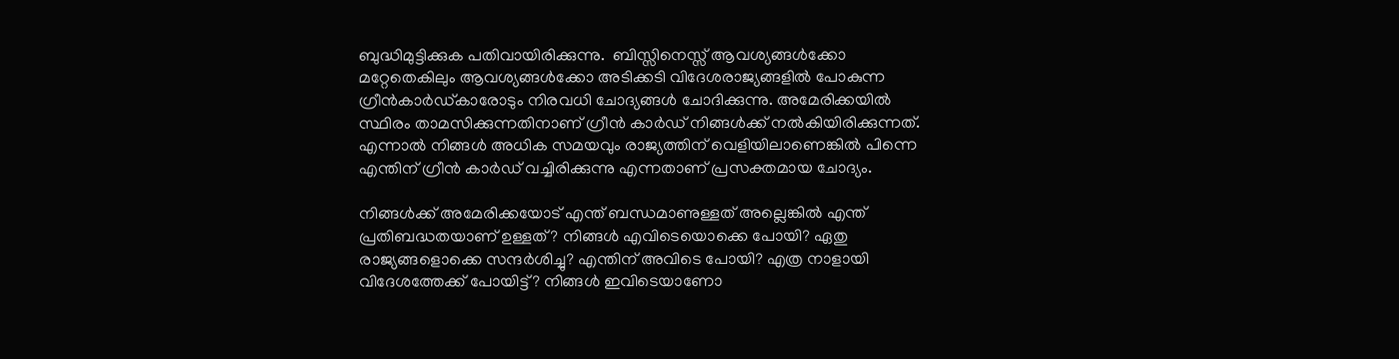ബുദ്ധിമുട്ടിക്കുക പതിവായിരിക്കുന്നു.  ബിസ്സിനെസ്സ് ആവശ്യങ്ങൾക്കോ മറ്റേതെകിലും ആവശ്യങ്ങൾക്കോ അടിക്കടി വിദേശരാജ്യങ്ങളിൽ പോകുന്ന ഗ്രീൻകാർഡ്‌കാരോടും നിരവധി ചോദ്യങ്ങൾ ചോദിക്കുന്നു. അമേരിക്കയിൽ സ്ഥിരം താമസിക്കുന്നതിനാണ് ഗ്രീൻ കാർഡ് നിങ്ങൾക്ക് നൽകിയിരിക്കുന്നത്.  എന്നാൽ നിങ്ങൾ അധിക സമയവും രാജ്യത്തിന് വെളിയിലാണെങ്കിൽ പിന്നെ എന്തിന് ഗ്രീൻ കാർഡ് വച്ചിരിക്കുന്നു എന്നതാണ് പ്രസക്തമായ ചോദ്യം.

നിങ്ങൾക്ക് അമേരിക്കയോട് എന്ത് ബന്ധമാണുള്ളത് അല്ലെങ്കിൽ എന്ത് പ്രതിബദ്ധതയാണ് ഉള്ളത്? നിങ്ങൾ എവിടെയൊക്കെ പോയി? ഏതു രാജ്യങ്ങളൊക്കെ സന്ദർശിച്ചു? എന്തിന് അവിടെ പോയി? എത്ര നാളായി വിദേശത്തേക്ക് പോയിട്ട്? നിങ്ങൾ ഇവിടെയാണോ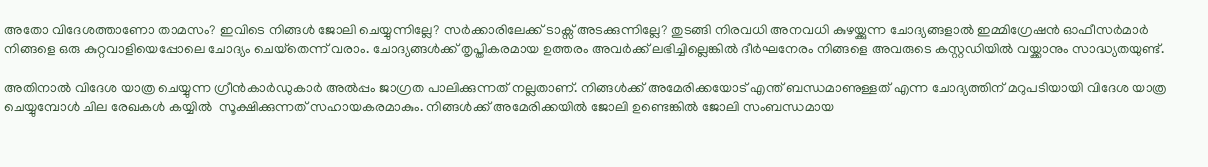അതോ വിദേശത്താണോ താമസം? ഇവിടെ നിങ്ങൾ ജോലി ചെയ്യുന്നില്ലേ? സർക്കാരിലേക്ക് ടാക്സ് അടക്കുന്നില്ലേ? തുടങ്ങി നിരവധി അനവധി കുഴയ്ക്കുന്ന ചോദ്യങ്ങളാൽ ഇമ്മിഗ്രേഷൻ ഓഫീസർമാർ നിങ്ങളെ ഒരു കുറ്റവാളിയെപ്പോലെ ചോദ്യം ചെയ്‌തെന്ന് വരാം. ചോദ്യങ്ങൾക്ക് തൃപ്തികരമായ ഉത്തരം അവർക്ക് ലഭിച്ചില്ലെങ്കിൽ ദീർഘനേരം നിങ്ങളെ അവരുടെ കസ്റ്റഡിയിൽ വയ്ക്കാനും സാദ്ധ്യതയുണ്ട്.

അതിനാൽ വിദേശ യാത്ര ചെയ്യുന്ന ഗ്രീൻകാർഡുകാർ അൽപ്പം ജാഗ്രത പാലിക്കുന്നത് നല്ലതാണ്. നിങ്ങൾക്ക് അമേരിക്കയോട് എന്ത് ബന്ധമാണുള്ളത് എന്ന ചോദ്യത്തിന് മറുപടിയായി വിദേശ യാത്ര ചെയ്യുമ്പോൾ ചില രേഖകൾ കയ്യിൽ  സൂക്ഷിക്കുന്നത് സഹായകരമാകും. നിങ്ങൾക്ക് അമേരിക്കയിൽ ജോലി ഉണ്ടെങ്കിൽ ജോലി സംബന്ധമായ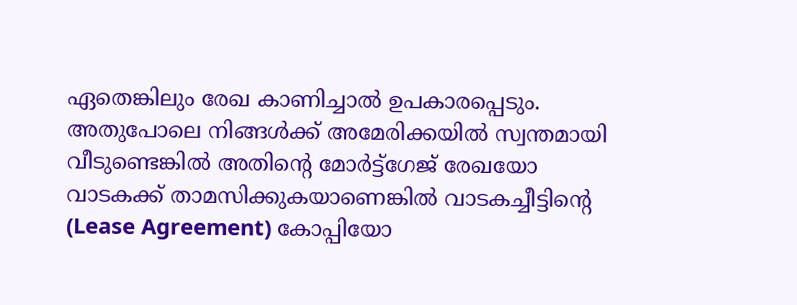ഏതെങ്കിലും രേഖ കാണിച്ചാൽ ഉപകാരപ്പെടും.  അതുപോലെ നിങ്ങൾക്ക് അമേരിക്കയിൽ സ്വന്തമായി വീടുണ്ടെങ്കിൽ അതിന്റെ മോർട്ട്ഗേജ് രേഖയോ  വാടകക്ക് താമസിക്കുകയാണെങ്കിൽ വാടകച്ചീട്ടിന്റെ (Lease Agreement) കോപ്പിയോ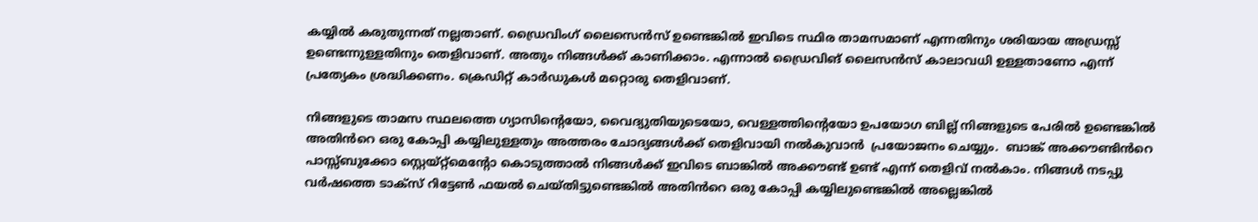കയ്യിൽ കരുതുന്നത് നല്ലതാണ്. ഡ്രൈവിംഗ് ലൈസെൻസ് ഉണ്ടെങ്കിൽ ഇവിടെ സ്ഥിര താമസമാണ് എന്നതിനും ശരിയായ അഡ്രസ്സ് ഉണ്ടെന്നുള്ളതിനും തെളിവാണ്. അതും നിങ്ങൾക്ക് കാണിക്കാം. എന്നാൽ ഡ്രൈവിങ് ലൈസൻസ് കാലാവധി ഉള്ളതാണോ എന്ന് പ്രത്യേകം ശ്രദ്ധിക്കണം. ക്രെഡിറ്റ് കാർഡുകൾ മറ്റൊരു തെളിവാണ്.

നിങ്ങളുടെ താമസ സ്ഥലത്തെ ഗ്യാസിന്റെയോ, വൈദ്യുതിയുടെയോ, വെള്ളത്തിന്റെയോ ഉപയോഗ ബില്ല് നിങ്ങളുടെ പേരിൽ ഉണ്ടെങ്കിൽ അതിൻറെ ഒരു കോപ്പി കയ്യിലുള്ളതും അത്തരം ചോദ്യങ്ങൾക്ക് തെളിവായി നൽകുവാൻ  പ്രയോജനം ചെയ്യും.  ബാങ്ക് അക്കൗണ്ടിൻറെ പാസ്സ്ബുക്കോ സ്റ്റെയ്‌റ്റ്‌മെന്റോ കൊടുത്താൽ നിങ്ങൾക്ക് ഇവിടെ ബാങ്കിൽ അക്കൗണ്ട് ഉണ്ട് എന്ന് തെളിവ് നൽകാം. നിങ്ങൾ നടപ്പു വർഷത്തെ ടാക്സ് റിട്ടേൺ ഫയൽ ചെയ്തിട്ടുണ്ടെങ്കിൽ അതിൻറെ ഒരു കോപ്പി കയ്യിലുണ്ടെങ്കിൽ അല്ലെങ്കിൽ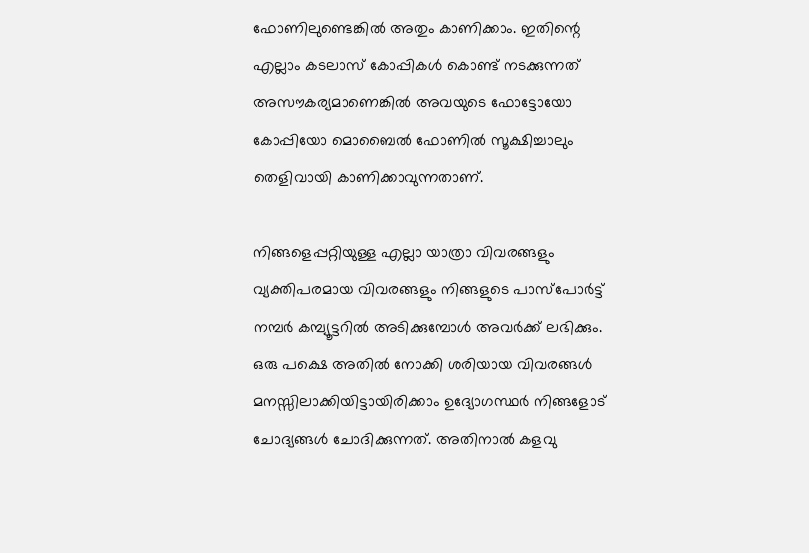ഫോണിലുണ്ടെങ്കിൽ അതും കാണിക്കാം. ഇതിന്റെ എല്ലാം കടലാസ് കോപ്പികൾ കൊണ്ട് നടക്കുന്നത് അസൗകര്യമാണെങ്കിൽ അവയുടെ ഫോട്ടോയോ കോപ്പിയോ മൊബൈൽ ഫോണിൽ സൂക്ഷിച്ചാലും തെളിവായി കാണിക്കാവുന്നതാണ്.

നിങ്ങളെപ്പറ്റിയുള്ള എല്ലാ യാത്രാ വിവരങ്ങളും വ്യക്തിപരമായ വിവരങ്ങളും നിങ്ങളുടെ പാസ്പോർട്ട് നമ്പർ കമ്പ്യൂട്ടറിൽ അടിക്കുമ്പോൾ അവർക്ക് ലഭിക്കും. ഒരു പക്ഷെ അതിൽ നോക്കി ശരിയായ വിവരങ്ങൾ മനസ്സിലാക്കിയിട്ടായിരിക്കാം ഉദ്യോഗസ്ഥർ നിങ്ങളോട് ചോദ്യങ്ങൾ ചോദിക്കുന്നത്. അതിനാൽ കളവു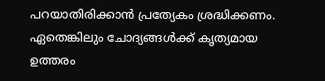പറയാതിരിക്കാൻ പ്രത്യേകം ശ്രദ്ധിക്കണം. ഏതെങ്കിലും ചോദ്യങ്ങൾക്ക് കൃത്യമായ ഉത്തരം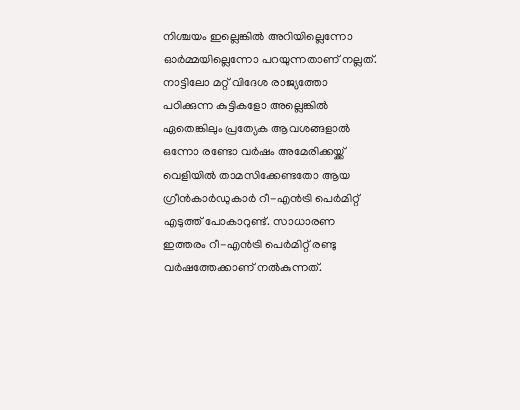നിശ്ചയം ഇല്ലെങ്കിൽ അറിയില്ലെന്നോ ഓർമ്മയില്ലെന്നോ പറയുന്നതാണ് നല്ലത്. നാട്ടിലോ മറ്റ് വിദേശ രാജ്യത്തോ  പഠിക്കുന്ന കുട്ടികളോ അല്ലെങ്കിൽ ഏതെങ്കിലും പ്രത്യേക ആവശങ്ങളാൽ ഒന്നോ രണ്ടോ വർഷം അമേരിക്കയ്ക്ക് വെളിയിൽ താമസിക്കേണ്ടതോ ആയ ഗ്രീൻകാർഡുകാർ റീ-എൻട്രി പെർമിറ്റ് എടുത്ത് പോകാറുണ്ട്. സാധാരണ ഇത്തരം റീ-എൻട്രി പെർമിറ്റ് രണ്ടു വർഷത്തേക്കാണ് നൽകുന്നത്.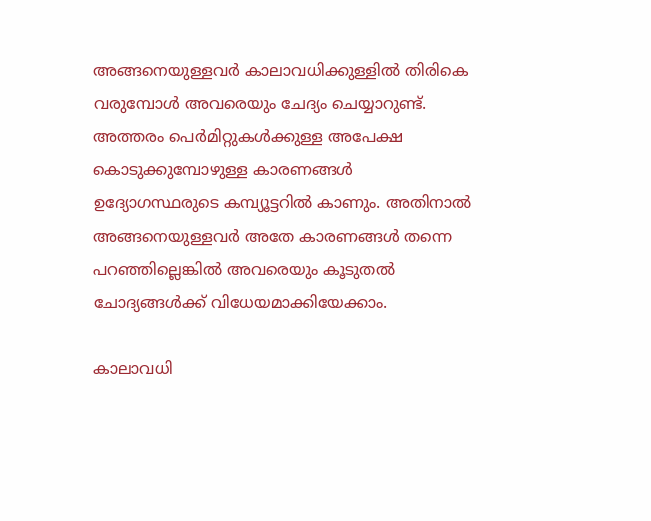അങ്ങനെയുള്ളവർ കാലാവധിക്കുള്ളിൽ തിരികെ വരുമ്പോൾ അവരെയും ചേദ്യം ചെയ്യാറുണ്ട്. അത്തരം പെർമിറ്റുകൾക്കുള്ള അപേക്ഷ കൊടുക്കുമ്പോഴുള്ള കാരണങ്ങൾ ഉദ്യോഗസ്ഥരുടെ കമ്പ്യൂട്ടറിൽ കാണും. അതിനാൽ അങ്ങനെയുള്ളവർ അതേ കാരണങ്ങൾ തന്നെ പറഞ്ഞില്ലെങ്കിൽ അവരെയും കൂടുതൽ ചോദ്യങ്ങൾക്ക് വിധേയമാക്കിയേക്കാം.

കാലാവധി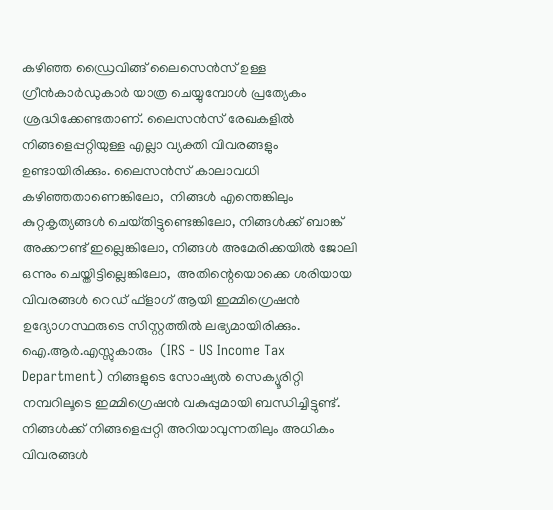കഴിഞ്ഞ ഡ്രൈവിങ്ങ് ലൈസെൻസ് ഉള്ള ഗ്രീൻകാർഡുകാർ യാത്ര ചെയ്യുമ്പോൾ പ്രത്യേകം ശ്രദ്ധിക്കേണ്ടതാണ്. ലൈസൻസ് രേഖകളിൽ നിങ്ങളെപ്പറ്റിയുള്ള എല്ലാ വ്യക്തി വിവരങ്ങളും ഉണ്ടായിരിക്കും. ലൈസൻസ് കാലാവധി കഴിഞ്ഞതാണെങ്കിലോ,  നിങ്ങൾ എന്തെങ്കിലും കുറ്റകൃത്യങ്ങൾ ചെയ്‌തിട്ടുണ്ടെങ്കിലോ, നിങ്ങൾക്ക് ബാങ്ക് അക്കൗണ്ട് ഇല്ലെങ്കിലോ, നിങ്ങൾ അമേരിക്കയിൽ ജോലി ഒന്നും ചെയ്തിട്ടില്ലെങ്കിലോ,  അതിന്റെയൊക്കെ ശരിയായ വിവരങ്ങൾ റെഡ് ഫ്‌ളാഗ് ആയി ഇമ്മിഗ്രെഷൻ ഉദ്യോഗസ്ഥരുടെ സിസ്റ്റത്തിൽ ലഭ്യമായിരിക്കും. ഐ.ആർ.എസ്സുകാരും  (IRS - US Income Tax Department) നിങ്ങളുടെ സോഷ്യൽ സെക്യൂരിറ്റി നമ്പറിലൂടെ ഇമ്മിഗ്രെഷൻ വകുപ്പുമായി ബന്ധിച്ചിട്ടുണ്ട്. നിങ്ങൾക്ക് നിങ്ങളെപ്പറ്റി അറിയാവുന്നതിലും അധികം വിവരങ്ങൾ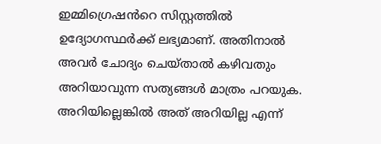ഇമ്മിഗ്രെഷൻറെ സിസ്റ്റത്തിൽ ഉദ്യോഗസ്ഥർക്ക് ലഭ്യമാണ്. അതിനാൽ അവർ ചോദ്യം ചെയ്‌താൽ കഴിവതും അറിയാവുന്ന സത്യങ്ങൾ മാത്രം പറയുക. അറിയില്ലെങ്കിൽ അത് അറിയില്ല എന്ന്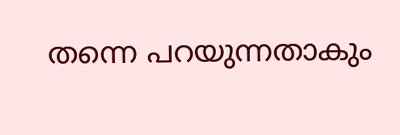തന്നെ പറയുന്നതാകും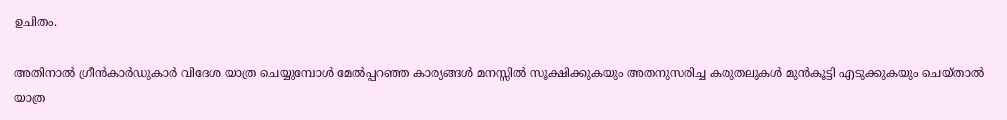ഉചിതം.

അതിനാൽ ഗ്രീൻകാർഡുകാർ വിദേശ യാത്ര ചെയ്യുമ്പോൾ മേൽപ്പറഞ്ഞ കാര്യങ്ങൾ മനസ്സിൽ സൂക്ഷിക്കുകയും അതനുസരിച്ച കരുതലുകൾ മുൻകൂട്ടി എടുക്കുകയും ചെയ്‌താൽ യാത്ര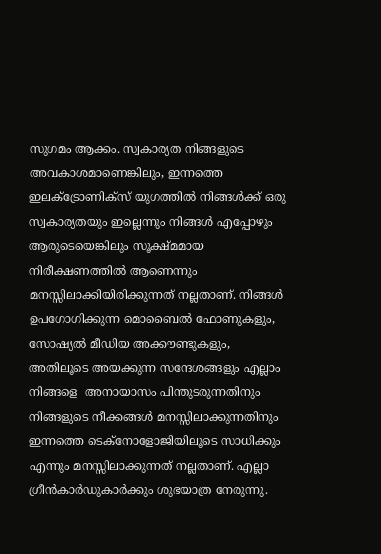സുഗമം ആക്കം. സ്വകാര്യത നിങ്ങളുടെ അവകാശമാണെങ്കിലും, ഇന്നത്തെ ഇലക്ട്രോണിക്സ് യുഗത്തിൽ നിങ്ങൾക്ക് ഒരു സ്വകാര്യതയും ഇല്ലെന്നും നിങ്ങൾ എപ്പോഴും ആരുടെയെങ്കിലും സൂക്ഷ്മമായ നിരീക്ഷണത്തിൽ ആണെന്നും മനസ്സിലാക്കിയിരിക്കുന്നത് നല്ലതാണ്. നിങ്ങൾ ഉപഗോഗിക്കുന്ന മൊബൈൽ ഫോണുകളും, സോഷ്യൽ മീഡിയ അക്കൗണ്ടുകളും, അതിലൂടെ അയക്കുന്ന സന്ദേശങ്ങളും എല്ലാം നിങ്ങളെ  അനായാസം പിന്തുടരുന്നതിനും നിങ്ങളുടെ നീക്കങ്ങൾ മനസ്സിലാക്കുന്നതിനും ഇന്നത്തെ ടെക്നോളോജിയിലൂടെ സാധിക്കും എന്നും മനസ്സിലാക്കുന്നത് നല്ലതാണ്. എല്ലാ ഗ്രീൻകാർഡുകാർക്കും ശുഭയാത്ര നേരുന്നു.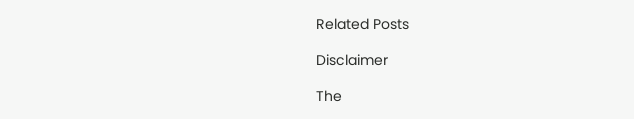Related Posts

Disclaimer

The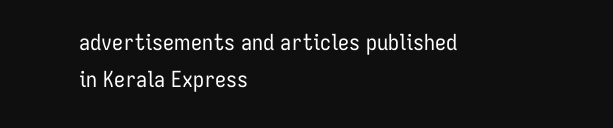advertisements and articles published in Kerala Express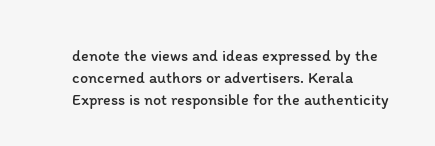denote the views and ideas expressed by the concerned authors or advertisers. Kerala Express is not responsible for the authenticity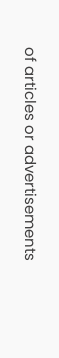of articles or advertisements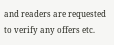and readers are requested to verify any offers etc.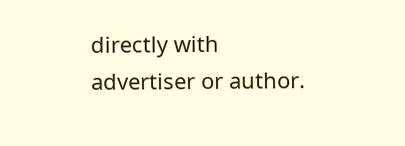directly with advertiser or author.